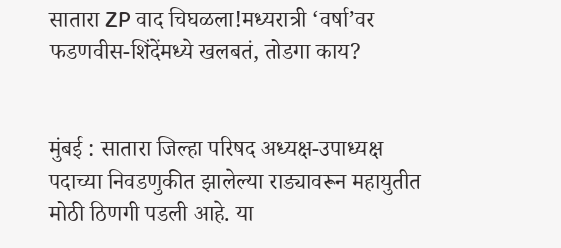सातारा ZP वाद चिघळला!मध्यरात्री ‘वर्षा’वर फडणवीस-शिंदेंमध्ये खलबतं, तोडगा काय?


मुंबई : सातारा जिल्हा परिषद अध्यक्ष-उपाध्यक्ष पदाच्या निवडणुकीत झालेल्या राड्यावरून महायुतीत मोठी ठिणगी पडली आहे. या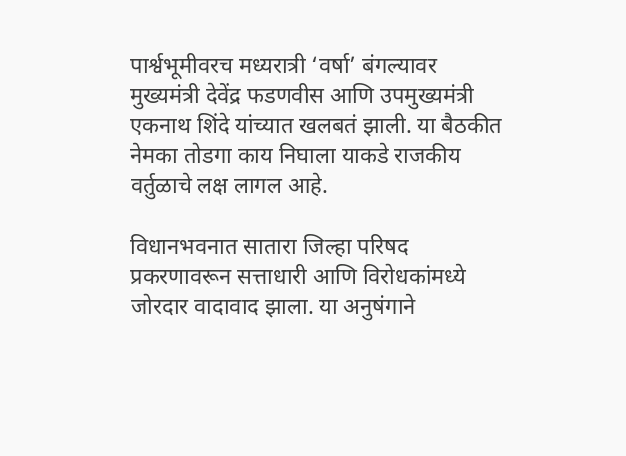पार्श्वभूमीवरच मध्यरात्री ‘वर्षा’ बंगल्यावर मुख्यमंत्री देवेंद्र फडणवीस आणि उपमुख्यमंत्री एकनाथ शिंदे यांच्यात खलबतं झाली. या बैठकीत नेमका तोडगा काय निघाला याकडे राजकीय वर्तुळाचे लक्ष लागल आहे.

विधानभवनात सातारा जिल्हा परिषद प्रकरणावरून सत्ताधारी आणि विरोधकांमध्ये जोरदार वादावाद झाला. या अनुषंगाने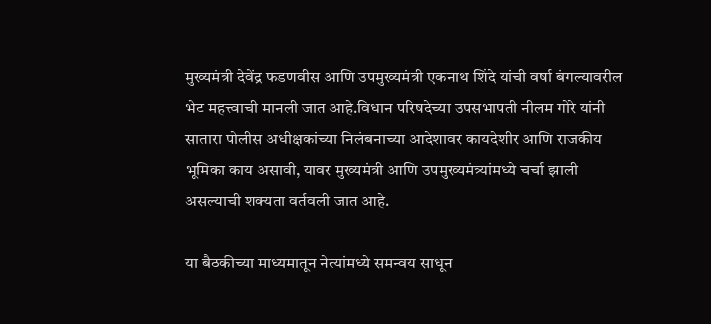मुख्यमंत्री देवेंद्र फडणवीस आणि उपमुख्यमंत्री एकनाथ शिंदे यांची वर्षा बंगल्यावरील भेट महत्त्वाची मानली जात आहे.विधान परिषदेच्या उपसभापती नीलम गोरे यांनी सातारा पोलीस अधीक्षकांच्या निलंबनाच्या आदेशावर कायदेशीर आणि राजकीय भूमिका काय असावी, यावर मुख्यमंत्री आणि उपमुख्यमंत्र्यांमध्ये चर्चा झाली असल्याची शक्यता वर्तवली जात आहे.

या बैठकीच्या माध्यमातून नेत्यांमध्ये समन्वय साधून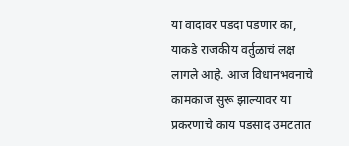या वादावर पडदा पडणार का, याकडे राजकीय वर्तुळाचं लक्ष लागले आहे. आज विधानभवनाचे कामकाज सुरू झाल्यावर या प्रकरणाचे काय पडसाद उमटतात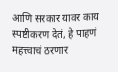आणि सरकार यावर काय स्पष्टीकरण देतं, हे पाहणं महत्त्वाचं ठरणार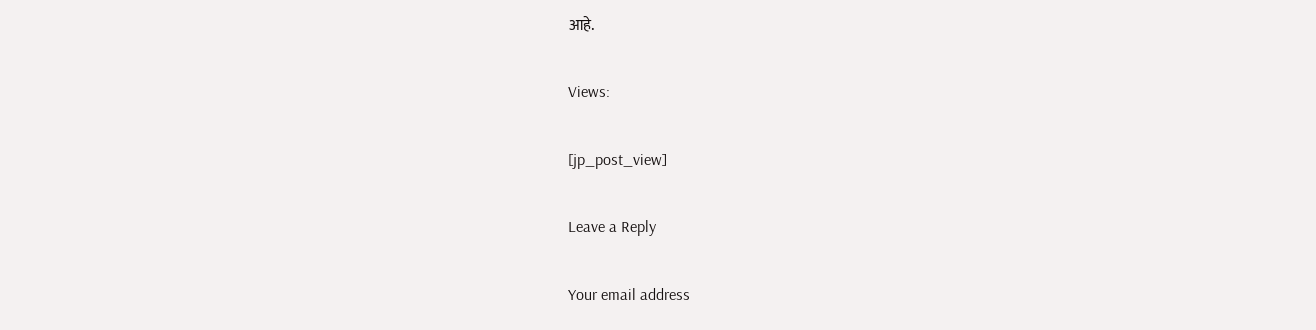आहे.

Views:

[jp_post_view]

Leave a Reply

Your email address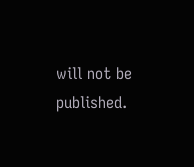will not be published.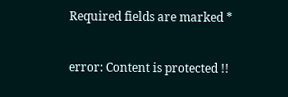Required fields are marked *

error: Content is protected !!